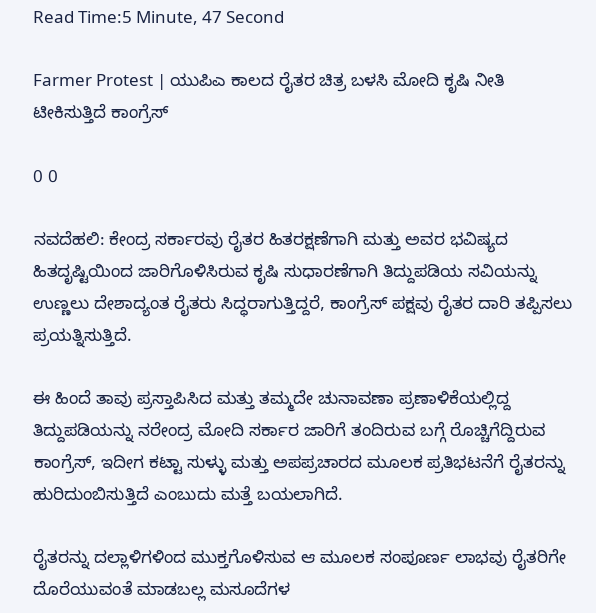Read Time:5 Minute, 47 Second

Farmer Protest | ಯುಪಿಎ ಕಾಲದ ರೈತರ ಚಿತ್ರ ಬಳಸಿ ಮೋದಿ ಕೃಷಿ ನೀತಿ ಟೀಕಿಸುತ್ತಿದೆ ಕಾಂಗ್ರೆಸ್

0 0

ನವದೆಹಲಿ: ಕೇಂದ್ರ ಸರ್ಕಾರವು ರೈತರ ಹಿತರಕ್ಷಣೆಗಾಗಿ ಮತ್ತು ಅವರ ಭವಿಷ್ಯದ ಹಿತದೃಷ್ಟಿಯಿಂದ ಜಾರಿಗೊಳಿಸಿರುವ ಕೃಷಿ ಸುಧಾರಣೆಗಾಗಿ ತಿದ್ದುಪಡಿಯ ಸವಿಯನ್ನು ಉಣ್ಣಲು ದೇಶಾದ್ಯಂತ ರೈತರು ಸಿದ್ಧರಾಗುತ್ತಿದ್ದರೆ, ಕಾಂಗ್ರೆಸ್ ಪಕ್ಷವು ರೈತರ ದಾರಿ ತಪ್ಪಿಸಲು ಪ್ರಯತ್ನಿಸುತ್ತಿದೆ.

ಈ ಹಿಂದೆ ತಾವು ಪ್ರಸ್ತಾಪಿಸಿದ ಮತ್ತು ತಮ್ಮದೇ ಚುನಾವಣಾ ಪ್ರಣಾಳಿಕೆಯಲ್ಲಿದ್ದ ತಿದ್ದುಪಡಿಯನ್ನು ನರೇಂದ್ರ ಮೋದಿ ಸರ್ಕಾರ ಜಾರಿಗೆ ತಂದಿರುವ ಬಗ್ಗೆ ರೊಚ್ಚಿಗೆದ್ದಿರುವ ಕಾಂಗ್ರೆಸ್, ಇದೀಗ ಕಟ್ಟಾ ಸುಳ್ಳು ಮತ್ತು ಅಪಪ್ರಚಾರದ ಮೂಲಕ ಪ್ರತಿಭಟನೆಗೆ ರೈತರನ್ನು ಹುರಿದುಂಬಿಸುತ್ತಿದೆ ಎಂಬುದು ಮತ್ತೆ ಬಯಲಾಗಿದೆ.

ರೈತರನ್ನು ದಲ್ಲಾಳಿಗಳಿಂದ ಮುಕ್ತಗೊಳಿಸುವ ಆ ಮೂಲಕ ಸಂಪೂರ್ಣ ಲಾಭವು ರೈತರಿಗೇ ದೊರೆಯುವಂತೆ ಮಾಡಬಲ್ಲ ಮಸೂದೆಗಳ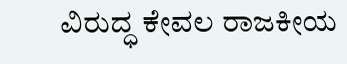ವಿರುದ್ಧ ಕೇವಲ ರಾಜಕೀಯ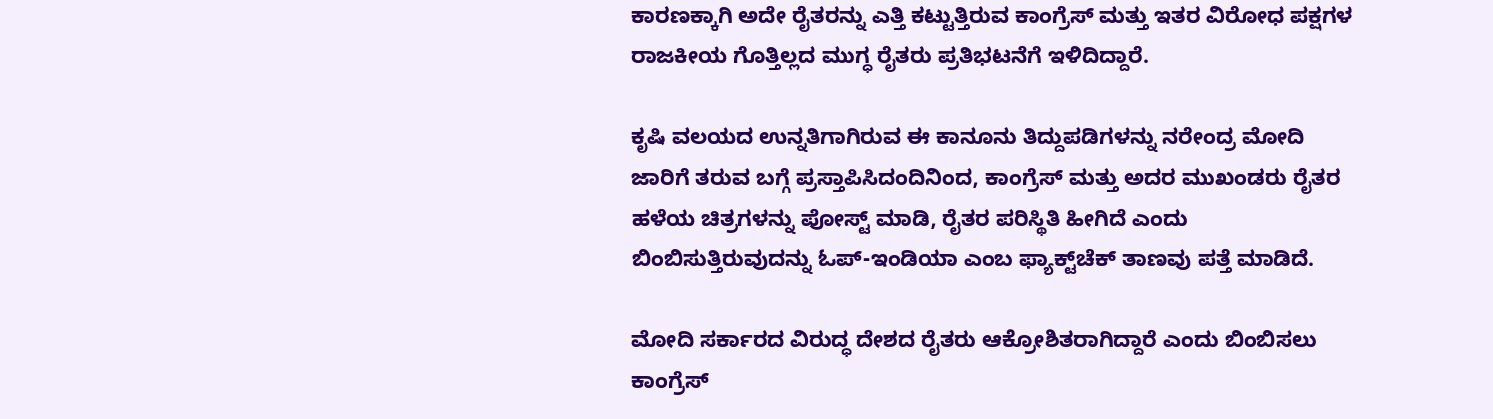ಕಾರಣಕ್ಕಾಗಿ ಅದೇ ರೈತರನ್ನು ಎತ್ತಿ ಕಟ್ಟುತ್ತಿರುವ ಕಾಂಗ್ರೆಸ್ ಮತ್ತು ಇತರ ವಿರೋಧ ಪಕ್ಷಗಳ ರಾಜಕೀಯ ಗೊತ್ತಿಲ್ಲದ ಮುಗ್ಧ ರೈತರು ಪ್ರತಿಭಟನೆಗೆ ಇಳಿದಿದ್ದಾರೆ.

ಕೃಷಿ ವಲಯದ ಉನ್ನತಿಗಾಗಿರುವ ಈ ಕಾನೂನು ತಿದ್ದುಪಡಿಗಳನ್ನು ನರೇಂದ್ರ ಮೋದಿ ಜಾರಿಗೆ ತರುವ ಬಗ್ಗೆ ಪ್ರಸ್ತಾಪಿಸಿದಂದಿನಿಂದ, ಕಾಂಗ್ರೆಸ್ ಮತ್ತು ಅದರ ಮುಖಂಡರು ರೈತರ ಹಳೆಯ ಚಿತ್ರಗಳನ್ನು ಪೋಸ್ಟ್ ಮಾಡಿ, ರೈತರ ಪರಿಸ್ಥಿತಿ ಹೀಗಿದೆ ಎಂದು ಬಿಂಬಿಸುತ್ತಿರುವುದನ್ನು ಓಪ್-ಇಂಡಿಯಾ ಎಂಬ ಫ್ಯಾಕ್ಟ್‌ಚೆಕ್ ತಾಣವು ಪತ್ತೆ ಮಾಡಿದೆ.

ಮೋದಿ ಸರ್ಕಾರದ ವಿರುದ್ಧ ದೇಶದ ರೈತರು ಆಕ್ರೋಶಿತರಾಗಿದ್ದಾರೆ ಎಂದು ಬಿಂಬಿಸಲು ಕಾಂಗ್ರೆಸ್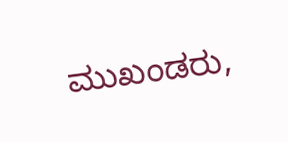ಮುಖಂಡರು,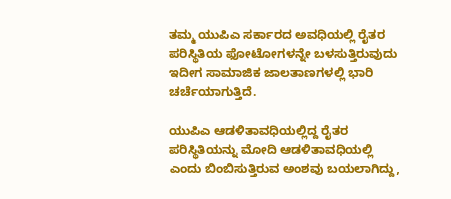ತಮ್ಮ ಯುಪಿಎ ಸರ್ಕಾರದ ಅವಧಿಯಲ್ಲಿ ರೈತರ ಪರಿಸ್ಥಿತಿಯ ಫೋಟೋಗಳನ್ನೇ ಬಳಸುತ್ತಿರುವುದು ಇದೀಗ ಸಾಮಾಜಿಕ ಜಾಲತಾಣಗಳಲ್ಲಿ ಭಾರಿ ಚರ್ಚೆಯಾಗುತ್ತಿದೆ.

ಯುಪಿಎ ಆಡಳಿತಾವಧಿಯಲ್ಲಿದ್ದ ರೈತರ ಪರಿಸ್ಥಿತಿಯನ್ನು ಮೋದಿ ಆಡಳಿತಾವಧಿಯಲ್ಲಿ ಎಂದು ಬಿಂಬಿಸುತ್ತಿರುವ ಅಂಶವು ಬಯಲಾಗಿದ್ದು,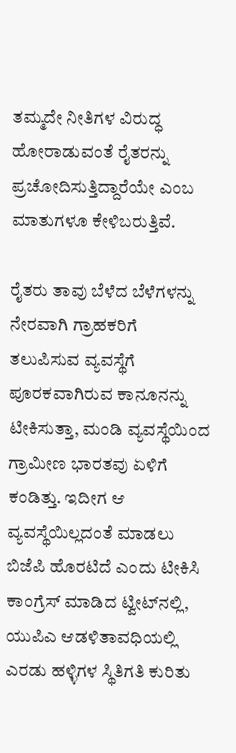ತಮ್ಮದೇ ನೀತಿಗಳ ವಿರುದ್ಧ ಹೋರಾಡುವಂತೆ ರೈತರನ್ನು ಪ್ರಚೋದಿಸುತ್ತಿದ್ದಾರೆಯೇ ಎಂಬ ಮಾತುಗಳೂ ಕೇಳಿಬರುತ್ತಿವೆ.

ರೈತರು ತಾವು ಬೆಳೆದ ಬೆಳೆಗಳನ್ನು ನೇರವಾಗಿ ಗ್ರಾಹಕರಿಗೆ ತಲುಪಿಸುವ ವ್ಯವಸ್ಥೆಗೆ ಪೂರಕವಾಗಿರುವ ಕಾನೂನನ್ನು ಟೀಕಿಸುತ್ತಾ, ಮಂಡಿ ವ್ಯವಸ್ಥೆಯಿಂದ ಗ್ರಾಮೀಣ ಭಾರತವು ಏಳಿಗೆ ಕಂಡಿತ್ತು. ಇದೀಗ ಆ ವ್ಯವಸ್ಥೆಯಿಲ್ಲದಂತೆ ಮಾಡಲು ಬಿಜೆಪಿ ಹೊರಟಿದೆ ಎಂದು ಟೀಕಿಸಿ ಕಾಂಗ್ರೆಸ್ ಮಾಡಿದ ಟ್ವೀಟ್‌ನಲ್ಲಿ, ಯುಪಿಎ ಆಡಳಿತಾವಧಿಯಲ್ಲಿ ಎರಡು ಹಳ್ಳಿಗಳ ಸ್ಥಿತಿಗತಿ ಕುರಿತು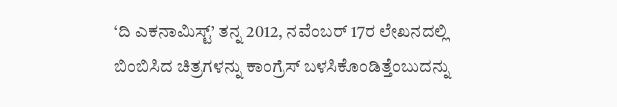‘ದಿ ಎಕನಾಮಿಸ್ಟ್’ ತನ್ನ 2012, ನವೆಂಬರ್ 17ರ ಲೇಖನದಲ್ಲಿ ಬಿಂಬಿಸಿದ ಚಿತ್ರಗಳನ್ನು ಕಾಂಗ್ರೆಸ್ ಬಳಸಿಕೊಂಡಿತ್ತೆಂಬುದನ್ನು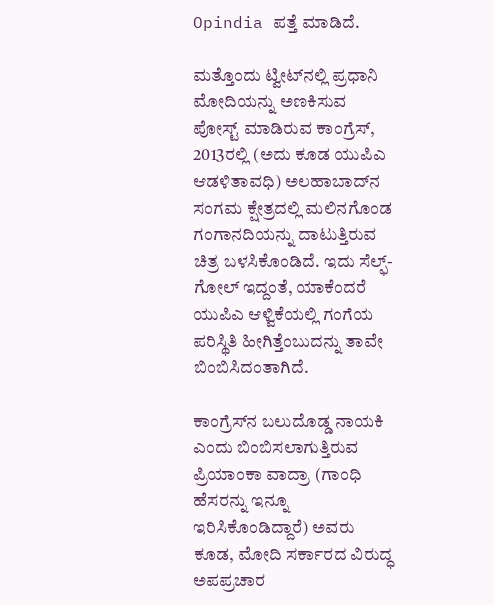Opindia ಪತ್ತೆ ಮಾಡಿದೆ.

ಮತ್ತೊಂದು ಟ್ವೀಟ್‌ನಲ್ಲಿ ಪ್ರಧಾನಿ ಮೋದಿಯನ್ನು ಅಣಕಿಸುವ ಪೋಸ್ಟ್ ಮಾಡಿರುವ ಕಾಂಗ್ರೆಸ್, 2013ರಲ್ಲಿ (ಅದು ಕೂಡ ಯುಪಿಎ ಆಡಳಿತಾವಧಿ) ಅಲಹಾಬಾದ್‌ನ ಸಂಗಮ ಕ್ಷೇತ್ರದಲ್ಲಿ ಮಲಿನಗೊಂಡ ಗಂಗಾನದಿಯನ್ನು ದಾಟುತ್ತಿರುವ ಚಿತ್ರ ಬಳಸಿಕೊಂಡಿದೆ. ಇದು ಸೆಲ್ಫ್-ಗೋಲ್ ಇದ್ದಂತೆ, ಯಾಕೆಂದರೆ ಯುಪಿಎ ಆಳ್ವಿಕೆಯಲ್ಲಿ ಗಂಗೆಯ ಪರಿಸ್ಥಿತಿ ಹೀಗಿತ್ತೆಂಬುದನ್ನು ತಾವೇ ಬಿಂಬಿಸಿದಂತಾಗಿದೆ.

ಕಾಂಗ್ರೆಸ್‌ನ ಬಲುದೊಡ್ಡ ನಾಯಕಿ ಎಂದು ಬಿಂಬಿಸಲಾಗುತ್ತಿರುವ ಪ್ರಿಯಾಂಕಾ ವಾದ್ರಾ (ಗಾಂಧಿ ಹೆಸರನ್ನು ಇನ್ನೂ ಇರಿಸಿಕೊಂಡಿದ್ದಾರೆ) ಅವರು ಕೂಡ, ಮೋದಿ ಸರ್ಕಾರದ ವಿರುದ್ಧ ಅಪಪ್ರಚಾರ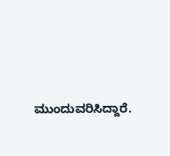ಮುಂದುವರಿಸಿದ್ದಾರೆ.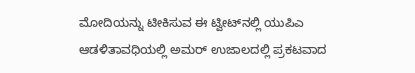ಮೋದಿಯನ್ನು ಟೀಕಿಸುವ ಈ ಟ್ವೀಟ್‌ನಲ್ಲಿ ಯುಪಿಎ ಆಡಳಿತಾವಧಿಯಲ್ಲಿ ಅಮರ್ ಉಜಾಲದಲ್ಲಿ ಪ್ರಕಟವಾದ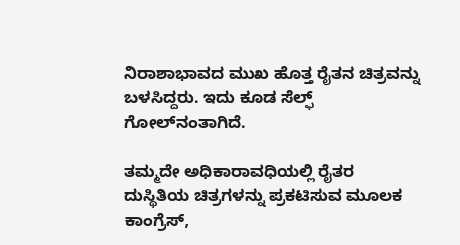ನಿರಾಶಾಭಾವದ ಮುಖ ಹೊತ್ತ ರೈತನ ಚಿತ್ರವನ್ನು ಬಳಸಿದ್ದರು. ಇದು ಕೂಡ ಸೆಲ್ಫ್ ಗೋಲ್‌ನಂತಾಗಿದೆ.

ತಮ್ಮದೇ ಅಧಿಕಾರಾವಧಿಯಲ್ಲಿ ರೈತರ ದುಸ್ಥಿತಿಯ ಚಿತ್ರಗಳನ್ನು ಪ್ರಕಟಿಸುವ ಮೂಲಕ ಕಾಂಗ್ರೆಸ್,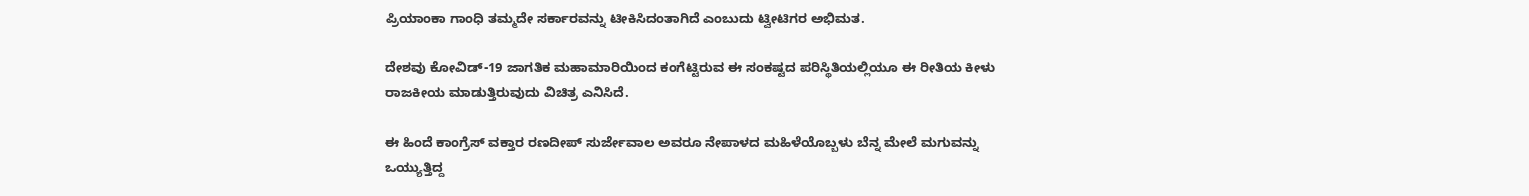ಪ್ರಿಯಾಂಕಾ ಗಾಂಧಿ ತಮ್ಮದೇ ಸರ್ಕಾರವನ್ನು ಟೀಕಿಸಿದಂತಾಗಿದೆ ಎಂಬುದು ಟ್ವೀಟಿಗರ ಅಭಿಮತ.

ದೇಶವು ಕೋವಿಡ್-19 ಜಾಗತಿಕ ಮಹಾಮಾರಿಯಿಂದ ಕಂಗೆಟ್ಟಿರುವ ಈ ಸಂಕಷ್ಟದ ಪರಿಸ್ಥಿತಿಯಲ್ಲಿಯೂ ಈ ರೀತಿಯ ಕೀಳು ರಾಜಕೀಯ ಮಾಡುತ್ತಿರುವುದು ವಿಚಿತ್ರ ಎನಿಸಿದೆ.

ಈ ಹಿಂದೆ ಕಾಂಗ್ರೆಸ್ ವಕ್ತಾರ ರಣದೀಪ್ ಸುರ್ಜೇವಾಲ ಅವರೂ ನೇಪಾಳದ ಮಹಿಳೆಯೊಬ್ಬಳು ಬೆನ್ನ ಮೇಲೆ ಮಗುವನ್ನು ಒಯ್ಯುತ್ತಿದ್ದ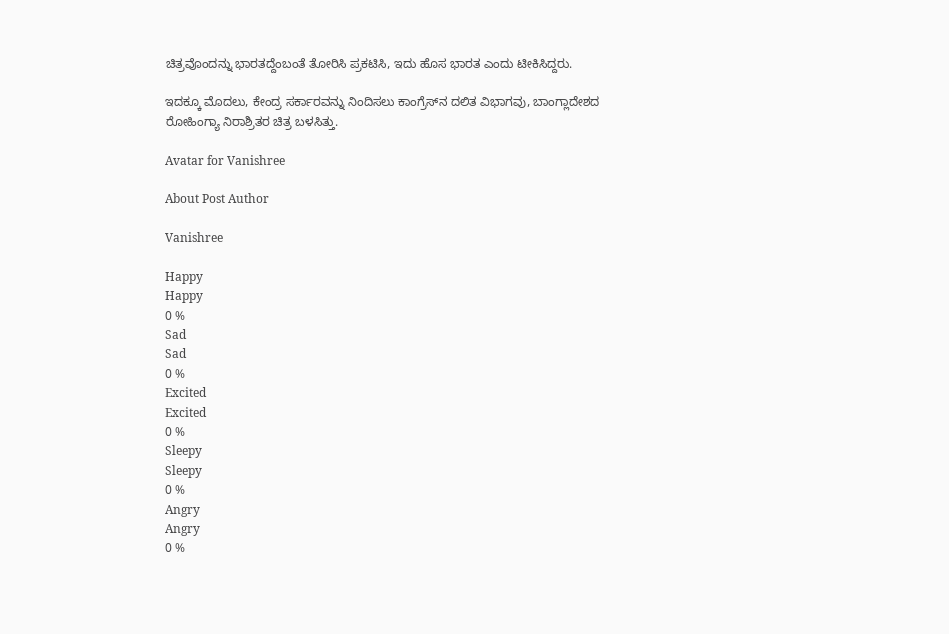ಚಿತ್ರವೊಂದನ್ನು ಭಾರತದ್ದೆಂಬಂತೆ ತೋರಿಸಿ ಪ್ರಕಟಿಸಿ, ಇದು ಹೊಸ ಭಾರತ ಎಂದು ಟೀಕಿಸಿದ್ದರು.

ಇದಕ್ಕೂ ಮೊದಲು, ಕೇಂದ್ರ ಸರ್ಕಾರವನ್ನು ನಿಂದಿಸಲು ಕಾಂಗ್ರೆಸ್‍ನ ದಲಿತ ವಿಭಾಗವು, ಬಾಂಗ್ಲಾದೇಶದ ರೋಹಿಂಗ್ಯಾ ನಿರಾಶ್ರಿತರ ಚಿತ್ರ ಬಳಸಿತ್ತು.

Avatar for Vanishree

About Post Author

Vanishree

Happy
Happy
0 %
Sad
Sad
0 %
Excited
Excited
0 %
Sleepy
Sleepy
0 %
Angry
Angry
0 %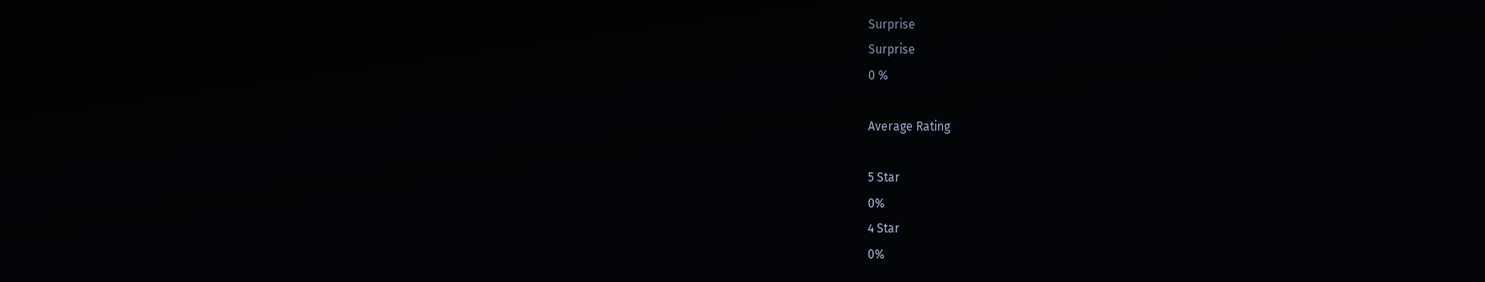Surprise
Surprise
0 %

Average Rating

5 Star
0%
4 Star
0%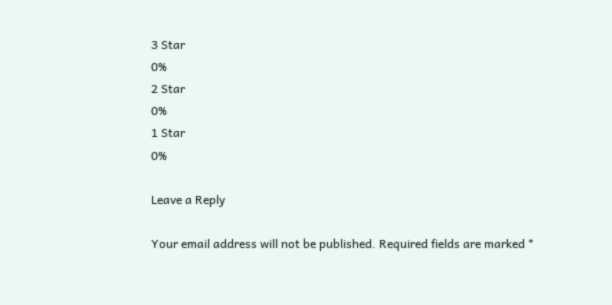3 Star
0%
2 Star
0%
1 Star
0%

Leave a Reply

Your email address will not be published. Required fields are marked *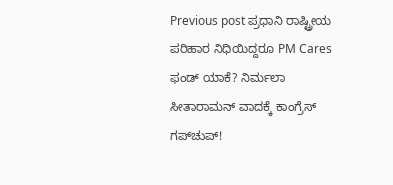Previous post ಪ್ರಧಾನಿ ರಾಷ್ಟ್ರೀಯ ಪರಿಹಾರ ನಿಧಿಯಿದ್ದರೂ PM Cares ಫಂಡ್ ಯಾಕೆ? ನಿರ್ಮಲಾ ಸೀತಾರಾಮನ್ ವಾದಕ್ಕೆ ಕಾಂಗ್ರೆಸ್ ಗಪ್‌ಚುಪ್!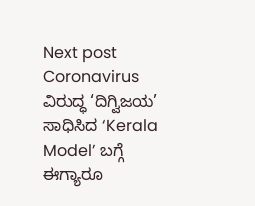Next post Coronavirus ವಿರುದ್ಧ ‘ದಿಗ್ವಿಜಯ’ ಸಾಧಿಸಿದ ‘Kerala Model’ ಬಗ್ಗೆ ಈಗ್ಯಾರೂ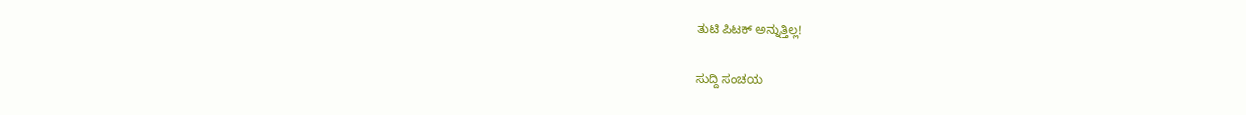ತುಟಿ ಪಿಟಕ್ ಅನ್ನುತ್ತಿಲ್ಲ!

ಸುದ್ದಿ ಸಂಚಯ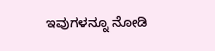ಇವುಗಳನ್ನೂ ನೋಡಿ